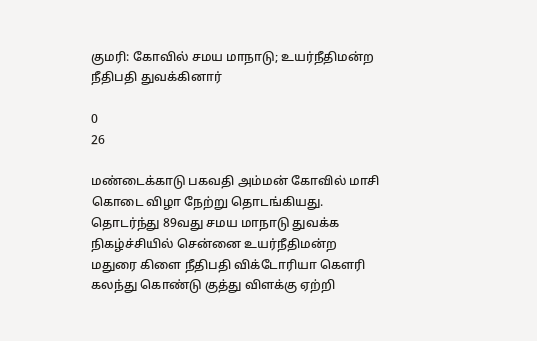குமரி: கோவில் சமய மாநாடு; உயர்நீதிமன்ற நீதிபதி துவக்கினார்

0
26

மண்டைக்காடு பகவதி அம்மன் கோவில் மாசி கொடை விழா நேற்று தொடங்கியது. தொடர்ந்து 89வது சமய மாநாடு துவக்க நிகழ்ச்சியில் சென்னை உயர்நீதிமன்ற மதுரை கிளை நீதிபதி விக்டோரியா கௌரி கலந்து கொண்டு குத்து விளக்கு ஏற்றி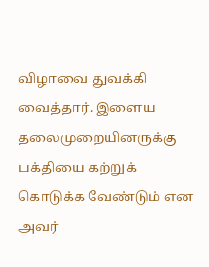விழாவை துவக்கி வைத்தார். இளைய தலைமுறையினருக்கு பக்தியை கற்றுக் கொடுக்க வேண்டும் என அவர்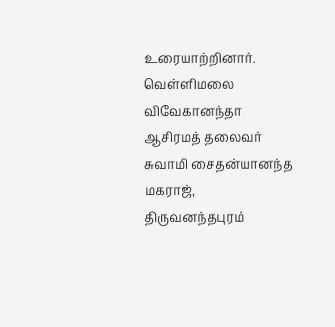உரையாற்றினார். வெள்ளிமலை விவேகானந்தா ஆசிரமத் தலைவர் சுவாமி சைதன்யானந்த மகராஜ், திருவனந்தபுரம்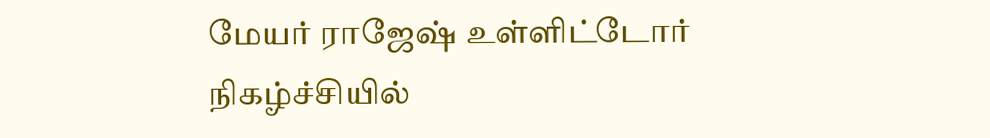மேயர் ராஜேஷ் உள்ளிட்டோர் நிகழ்ச்சியில்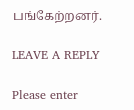பங்கேற்றனர்.

LEAVE A REPLY

Please enter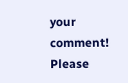your comment!
Please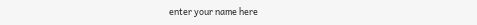enter your name here